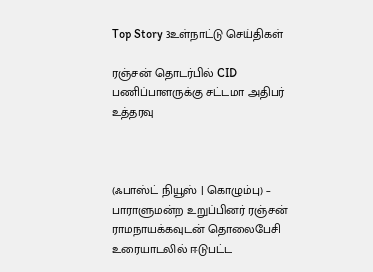Top Story 3உள்நாட்டு செய்திகள்

ரஞ்சன் தொடர்பில் CID பணிப்பாளருக்கு சட்டமா அதிபர் உத்தரவு



(ஃபாஸ்ட் நியூஸ் | கொழும்பு) – பாராளுமன்ற உறுப்பினர் ரஞ்சன் ராமநாயக்கவுடன் தொலைபேசி உரையாடலில் ஈடுபட்ட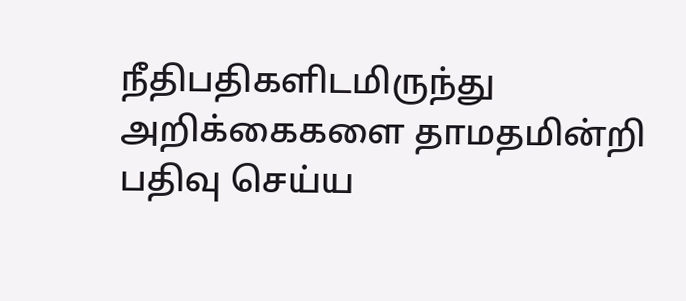நீதிபதிகளிடமிருந்து அறிக்கைகளை தாமதமின்றி பதிவு செய்ய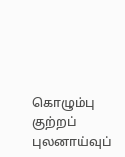கொழும்பு குற்றப் புலனாய்வுப்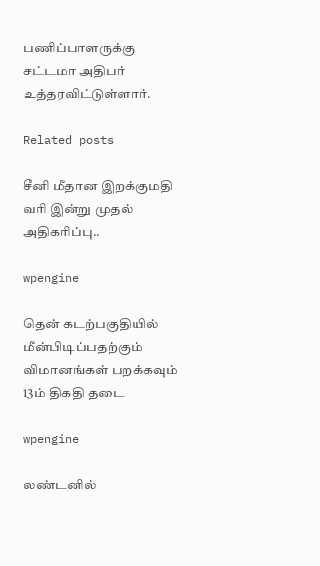பணிப்பாளருக்கு சட்டமா அதிபர் உத்தரவிட்டுள்ளார்.

Related posts

சீனி மீதான இறக்குமதி வரி இன்று முதல் அதிகரிப்பு..

wpengine

தென் கடற்பகுதியில் மீன்பிடிப்பதற்கும் விமானங்கள் பறக்கவும் 13ம் திகதி தடை

wpengine

லண்டனில்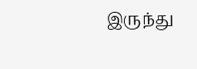இருந்து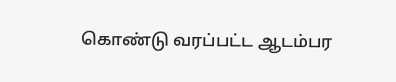கொண்டு வரப்பட்ட ஆடம்பர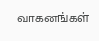வாகனங்கள்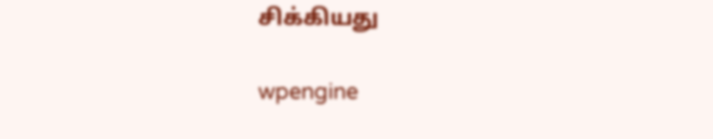சிக்கியது

wpengine